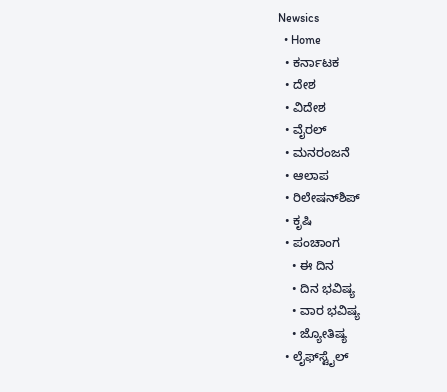Newsics
  • Home
  • ಕರ್ನಾಟಕ
  • ದೇಶ
  • ವಿದೇಶ
  • ವೈರಲ್
  • ಮನರಂಜನೆ
  • ಆಲಾಪ
  • ರಿಲೇಷನ್‌ಶಿಪ್
  • ಕೃಷಿ
  • ಪಂಚಾಂಗ
    • ಈ ದಿನ
    • ದಿನ ಭವಿಷ್ಯ
    • ವಾರ ಭವಿಷ್ಯ
    • ಜ್ಯೋತಿಷ್ಯ
  • ಲೈಫ್‌ಸ್ಟೈಲ್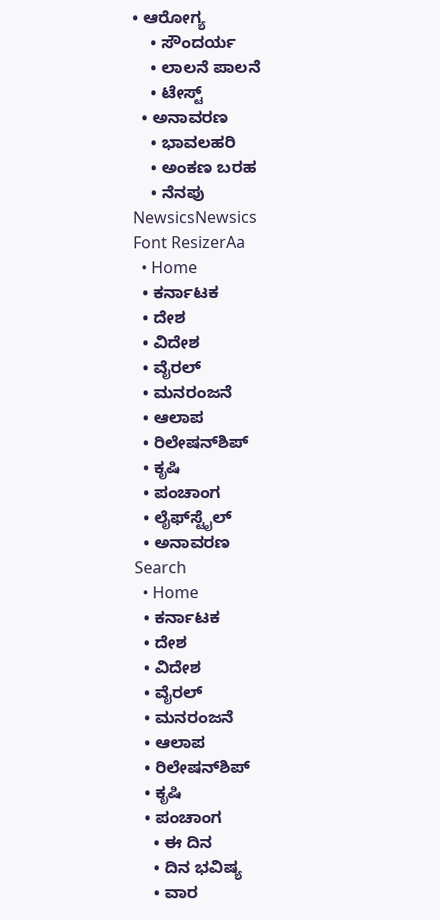• ಆರೋಗ್ಯ
    • ಸೌಂದರ್ಯ
    • ಲಾಲನೆ ಪಾಲನೆ
    • ಟೇಸ್ಟ್
  • ಅನಾವರಣ
    • ಭಾವಲಹರಿ
    • ಅಂಕಣ ಬರಹ
    • ನೆನಪು
NewsicsNewsics
Font ResizerAa
  • Home
  • ಕರ್ನಾಟಕ
  • ದೇಶ
  • ವಿದೇಶ
  • ವೈರಲ್
  • ಮನರಂಜನೆ
  • ಆಲಾಪ
  • ರಿಲೇಷನ್‌ಶಿಪ್
  • ಕೃಷಿ
  • ಪಂಚಾಂಗ
  • ಲೈಫ್‌ಸ್ಟೈಲ್
  • ಅನಾವರಣ
Search
  • Home
  • ಕರ್ನಾಟಕ
  • ದೇಶ
  • ವಿದೇಶ
  • ವೈರಲ್
  • ಮನರಂಜನೆ
  • ಆಲಾಪ
  • ರಿಲೇಷನ್‌ಶಿಪ್
  • ಕೃಷಿ
  • ಪಂಚಾಂಗ
    • ಈ ದಿನ
    • ದಿನ ಭವಿಷ್ಯ
    • ವಾರ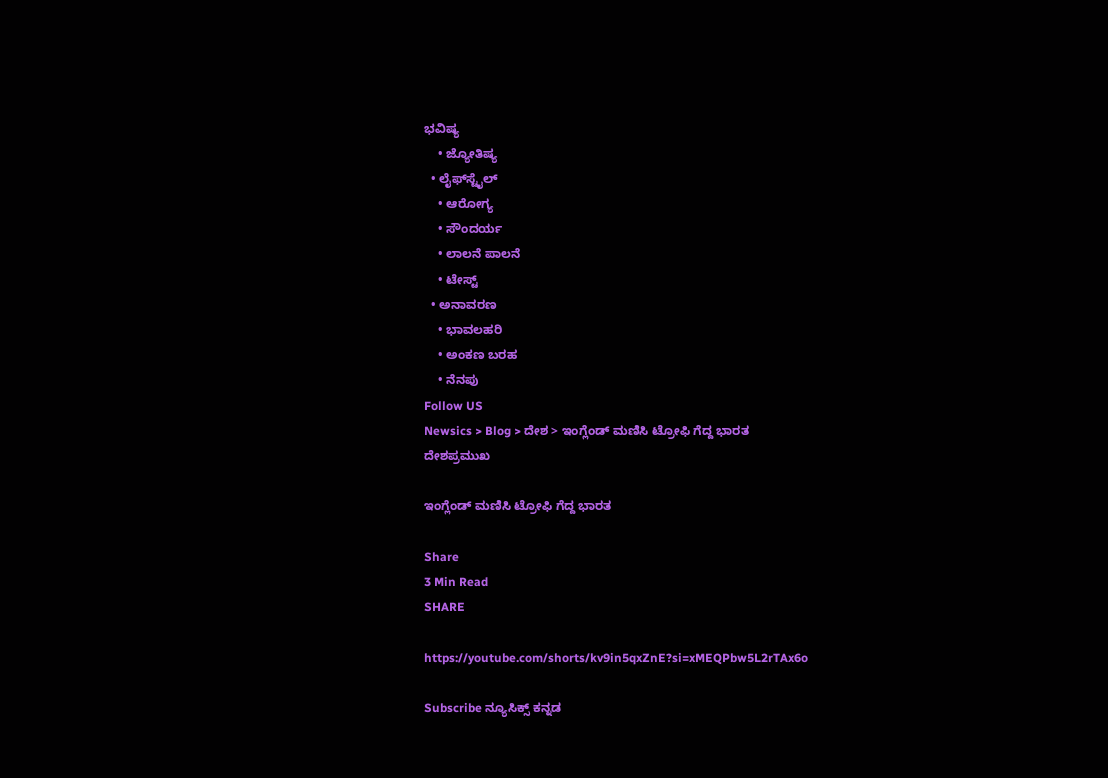ಭವಿಷ್ಯ
    • ಜ್ಯೋತಿಷ್ಯ
  • ಲೈಫ್‌ಸ್ಟೈಲ್
    • ಆರೋಗ್ಯ
    • ಸೌಂದರ್ಯ
    • ಲಾಲನೆ ಪಾಲನೆ
    • ಟೇಸ್ಟ್
  • ಅನಾವರಣ
    • ಭಾವಲಹರಿ
    • ಅಂಕಣ ಬರಹ
    • ನೆನಪು
Follow US
Newsics > Blog > ದೇಶ > ಇಂಗ್ಲೆಂಡ್ ಮಣಿಸಿ ಟ್ರೋಫಿ ಗೆದ್ದ ಭಾರತ
ದೇಶಪ್ರಮುಖ

ಇಂಗ್ಲೆಂಡ್ ಮಣಿಸಿ ಟ್ರೋಫಿ ಗೆದ್ದ ಭಾರತ

Share
3 Min Read
SHARE

https://youtube.com/shorts/kv9in5qxZnE?si=xMEQPbw5L2rTAx6o

Subscribe ನ್ಯೂಸಿಕ್ಸ್ ಕನ್ನಡ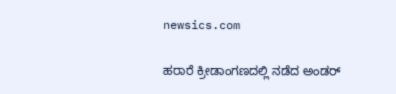newsics.com

ಹರಾರೆ ಕ್ರೀಡಾಂಗಣದಲ್ಲಿ ನಡೆದ ಅಂಡರ್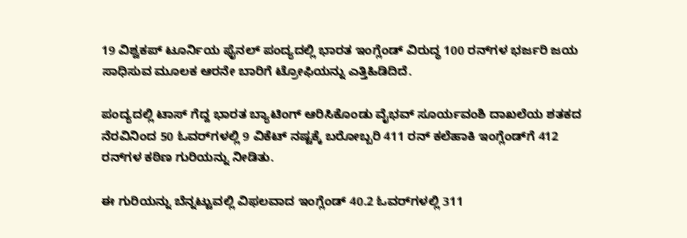19 ವಿಶ್ವಕಪ್ ಟೂರ್ನಿಯ ಫೈನಲ್ ಪಂದ್ಯದಲ್ಲಿ ಭಾರತ ಇಂಗ್ಲೆಂಡ್ ವಿರುದ್ಧ 100 ರನ್‌ಗಳ ಭರ್ಜರಿ ಜಯ ಸಾಧಿಸುವ ಮೂಲಕ ಆರನೇ ಬಾರಿಗೆ ಟ್ರೋಫಿಯನ್ನು ಎತ್ತಿಹಿಡಿದಿದೆ.

ಪಂದ್ಯದಲ್ಲಿ ಟಾಸ್ ಗೆದ್ದ ಭಾರತ ಬ್ಯಾಟಿಂಗ್ ಆರಿಸಿಕೊಂಡು ವೈಭವ್ ಸೂರ್ಯವಂಶಿ ದಾಖಲೆಯ ಶತಕದ ನೆರವಿನಿಂದ 50 ಓವರ್‌ಗಳಲ್ಲಿ 9 ವಿಕೆಟ್ ನಷ್ಟಕ್ಕೆ ಬರೋಬ್ಬರಿ 411 ರನ್ ಕಲೆಹಾಕಿ ಇಂಗ್ಲೆಂಡ್‌ಗೆ 412 ರನ್‌ಗಳ ಕಠಿಣ ಗುರಿಯನ್ನು ನೀಡಿತು.

ಈ ಗುರಿಯನ್ನು ಬೆನ್ನಟ್ಟುವಲ್ಲಿ ವಿಫಲವಾದ ಇಂಗ್ಲೆಂಡ್ 40.2 ಓವರ್‌ಗಳಲ್ಲಿ 311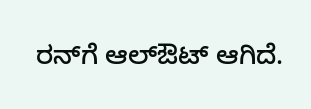ರನ್‌ಗೆ ಆಲ್‌ಔಟ್ ಆಗಿದೆ.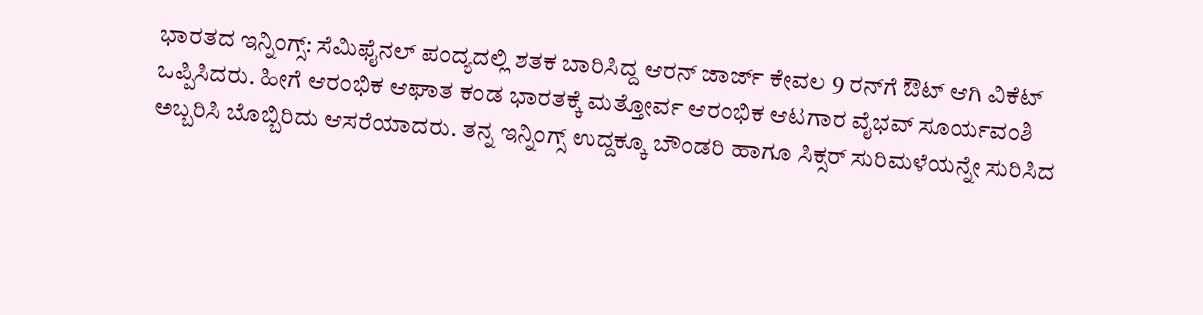ಭಾರತದ ಇನ್ನಿಂಗ್ಸ್: ಸೆಮಿಫೈನಲ್ ಪಂದ್ಯದಲ್ಲಿ ಶತಕ ಬಾರಿಸಿದ್ದ ಆರನ್ ಜಾರ್ಜ್ ಕೇವಲ 9 ರನ್‌ಗೆ ಔಟ್ ಆಗಿ ವಿಕೆಟ್ ಒಪ್ಪಿಸಿದರು. ಹೀಗೆ ಆರಂಭಿಕ ಆಘಾತ ಕಂಡ ಭಾರತಕ್ಕೆ ಮತ್ತೋರ್ವ ಆರಂಭಿಕ ಆಟಗಾರ ವೈಭವ್ ಸೂರ್ಯವಂಶಿ ಅಬ್ಬರಿಸಿ ಬೊಬ್ಬಿರಿದು ಆಸರೆಯಾದರು. ತನ್ನ ಇನ್ನಿಂಗ್ಸ್ ಉದ್ದಕ್ಕೂ ಬೌಂಡರಿ ಹಾಗೂ ಸಿಕ್ಸರ್ ಸುರಿಮಳೆಯನ್ನೇ ಸುರಿಸಿದ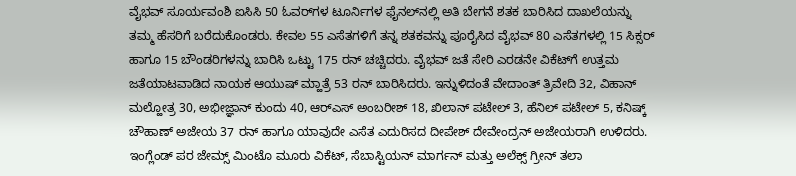ವೈಭವ್ ಸೂರ್ಯವಂಶಿ ಐಸಿಸಿ 50 ಓವರ್‌ಗಳ ಟೂರ್ನಿಗಳ ಫೈನಲ್‌ನಲ್ಲಿ ಅತಿ ಬೇಗನೆ ಶತಕ ಬಾರಿಸಿದ ದಾಖಲೆಯನ್ನು ತಮ್ಮ ಹೆಸರಿಗೆ ಬರೆದುಕೊಂಡರು. ಕೇವಲ 55 ಎಸೆತಗಳಿಗೆ ತನ್ನ ಶತಕವನ್ನು ಪೂರೈಸಿದ ವೈಭವ್ 80 ಎಸೆತಗಳಲ್ಲಿ 15 ಸಿಕ್ಸರ್ ಹಾಗೂ 15 ಬೌಂಡರಿಗಳನ್ನು ಬಾರಿಸಿ ಒಟ್ಟು 175 ರನ್ ಚಚ್ಚಿದರು. ವೈಭವ್‌ ಜತೆ ಸೇರಿ ಎರಡನೇ ವಿಕೆಟ್‌ಗೆ ಉತ್ತಮ ಜತೆಯಾಟವಾಡಿದ ನಾಯಕ ಆಯುಷ್ ಮ್ಹಾತ್ರೆ 53 ರನ್ ಬಾರಿಸಿದರು. ಇನ್ನುಳಿದಂತೆ ವೇದಾಂತ್ ತ್ರಿವೇದಿ 32, ವಿಹಾನ್ ಮಲ್ಹೋತ್ರ 30, ಅಭೀಜ್ಞಾನ್ ಕುಂದು 40, ಆರ್‌ಎಸ್‌ ಅಂಬರೀಶ್ 18, ಖಿಲಾನ್ ಪಟೇಲ್ 3, ಹೆನಿಲ್ ಪಟೇಲ್ 5, ಕನಿಷ್ಕ್ ಚೌಹಾಣ್ ಅಜೇಯ 37 ರನ್ ಹಾಗೂ ಯಾವುದೇ ಎಸೆತ ಎದುರಿಸದ ದೀಪೇಶ್ ದೇವೇಂದ್ರನ್ ಅಜೇಯರಾಗಿ ಉಳಿದರು.
ಇಂಗ್ಲೆಂಡ್ ಪರ ಜೇಮ್ಸ್ ಮಿಂಟೊ ಮೂರು ವಿಕೆಟ್, ಸೆಬಾಸ್ಟಿಯನ್ ಮಾರ್ಗನ್ ಮತ್ತು ಅಲೆಕ್ಸ್ ಗ್ರೀನ್ ತಲಾ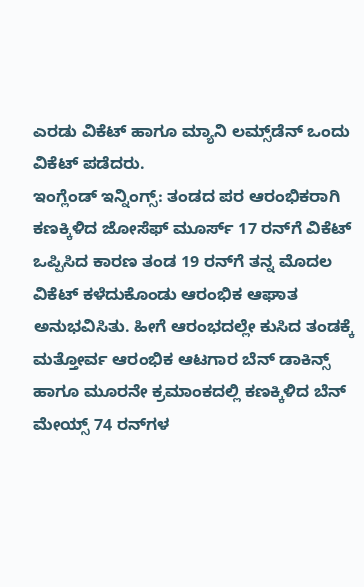ಎರಡು ವಿಕೆಟ್ ಹಾಗೂ ಮ್ಯಾನಿ ಲಮ್ಸ್‌ಡೆನ್ ಒಂದು ವಿಕೆಟ್ ಪಡೆದರು.
ಇಂಗ್ಲೆಂಡ್ ಇನ್ನಿಂಗ್ಸ್: ತಂಡದ ಪರ ಆರಂಭಿಕರಾಗಿ ಕಣಕ್ಕಿಳಿದ ಜೋಸೆಫ್ ಮೂರ್ಸ್ 17 ರನ್‌ಗೆ ವಿಕೆಟ್ ಒಪ್ಪಿಸಿದ ಕಾರಣ ತಂಡ 19 ರನ್‌ಗೆ ತನ್ನ ಮೊದಲ ವಿಕೆಟ್ ಕಳೆದುಕೊಂಡು ಆರಂಭಿಕ ಆಘಾತ ಅನುಭವಿಸಿತು. ಹೀಗೆ ಆರಂಭದಲ್ಲೇ ಕುಸಿದ ತಂಡಕ್ಕೆ ಮತ್ತೋರ್ವ ಆರಂಭಿಕ ಆಟಗಾರ ಬೆನ್ ಡಾಕಿನ್ಸ್ ಹಾಗೂ ಮೂರನೇ ಕ್ರಮಾಂಕದಲ್ಲಿ ಕಣಕ್ಕಿಳಿದ ಬೆನ್ ಮೇಯ್ಸ್ 74 ರನ್‌ಗಳ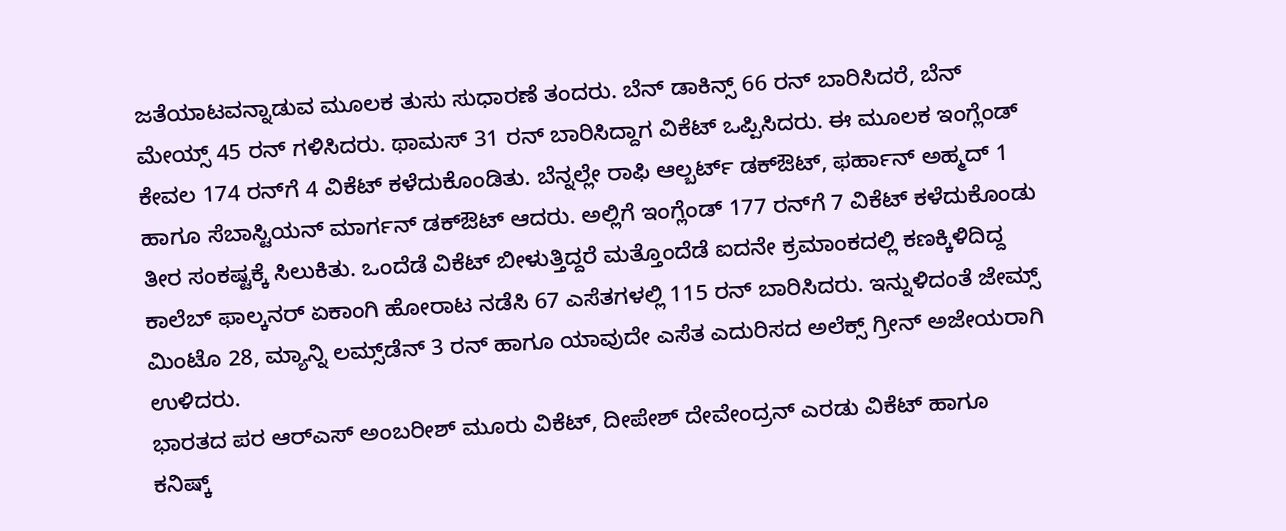ಜತೆಯಾಟವನ್ನಾಡುವ ಮೂಲಕ ತುಸು ಸುಧಾರಣೆ ತಂದರು. ಬೆನ್ ಡಾಕಿನ್ಸ್ 66 ರನ್ ಬಾರಿಸಿದರೆ, ಬೆನ್ ಮೇಯ್ಸ್ 45 ರನ್ ಗಳಿಸಿದರು. ಥಾಮಸ್ 31 ರನ್ ಬಾರಿಸಿದ್ದಾಗ ವಿಕೆಟ್ ಒಪ್ಪಿಸಿದರು. ಈ ಮೂಲಕ ಇಂಗ್ಲೆಂಡ್ ಕೇವಲ 174 ರನ್‌ಗೆ 4 ವಿಕೆಟ್ ಕಳೆದುಕೊಂಡಿತು. ಬೆನ್ನಲ್ಲೇ ರಾಫಿ ಆಲ್ಬರ್ಟ್ ಡಕ್‌ಔಟ್, ಫರ್ಹಾನ್ ಅಹ್ಮದ್ 1 ಹಾಗೂ ಸೆಬಾಸ್ಟಿಯನ್ ಮಾರ್ಗನ್ ಡಕ್‌ಔಟ್ ಆದರು. ಅಲ್ಲಿಗೆ ಇಂಗ್ಲೆಂಡ್ 177 ರನ್‌ಗೆ 7 ವಿಕೆಟ್ ಕಳೆದುಕೊಂಡು ತೀರ ಸಂಕಷ್ಟಕ್ಕೆ ಸಿಲುಕಿತು. ಒಂದೆಡೆ ವಿಕೆಟ್ ಬೀಳುತ್ತಿದ್ದರೆ ಮತ್ತೊಂದೆಡೆ ಐದನೇ ಕ್ರಮಾಂಕದಲ್ಲಿ ಕಣಕ್ಕಿಳಿದಿದ್ದ ಕಾಲೆಬ್ ಫಾಲ್ಕನರ್ ಏಕಾಂಗಿ ಹೋರಾಟ ನಡೆಸಿ 67 ಎಸೆತಗಳಲ್ಲಿ 115 ರನ್ ಬಾರಿಸಿದರು. ಇನ್ನುಳಿದಂತೆ ಜೇಮ್ಸ್ ಮಿಂಟೊ 28, ಮ್ಯಾನ್ನಿ ಲಮ್ಸ್‌ಡೆನ್ 3 ರನ್ ಹಾಗೂ ಯಾವುದೇ ಎಸೆತ ಎದುರಿಸದ ಅಲೆಕ್ಸ್ ಗ್ರೀನ್ ಅಜೇಯರಾಗಿ ಉಳಿದರು.
ಭಾರತದ ಪರ ಆರ್‌ಎಸ್ ಅಂಬರೀಶ್ ಮೂರು ವಿಕೆಟ್, ದೀಪೇಶ್ ದೇವೇಂದ್ರನ್ ಎರಡು ವಿಕೆಟ್ ಹಾಗೂ ಕನಿಷ್ಕ್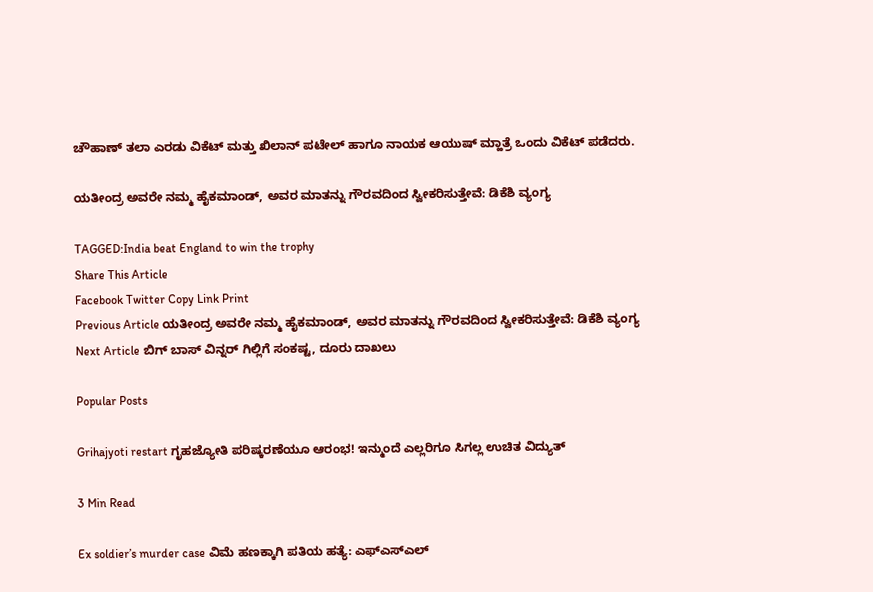ಚೌಹಾಣ್ ತಲಾ ಎರಡು ವಿಕೆಟ್ ಮತ್ತು ಖಿಲಾನ್ ಪಟೇಲ್ ಹಾಗೂ ನಾಯಕ ಆಯುಷ್ ಮ್ಹಾತ್ರೆ ಒಂದು ವಿಕೆಟ್ ಪಡೆದರು.

ಯತೀಂದ್ರ ಅವರೇ ನಮ್ಮ ಹೈಕಮಾಂಡ್, ಅವರ ಮಾತನ್ನು ಗೌರವದಿಂದ ಸ್ವೀಕರಿಸುತ್ತೇವೆ: ಡಿಕೆಶಿ ವ್ಯಂಗ್ಯ

TAGGED:India beat England to win the trophy
Share This Article
Facebook Twitter Copy Link Print
Previous Article ಯತೀಂದ್ರ ಅವರೇ ನಮ್ಮ ಹೈಕಮಾಂಡ್, ಅವರ ಮಾತನ್ನು ಗೌರವದಿಂದ ಸ್ವೀಕರಿಸುತ್ತೇವೆ: ಡಿಕೆಶಿ ವ್ಯಂಗ್ಯ
Next Article ಬಿಗ್ ಬಾಸ್ ವಿನ್ನರ್ ಗಿಲ್ಲಿಗೆ ಸಂಕಷ್ಟ, ದೂರು ದಾಖಲು

Popular Posts

Grihajyoti restart ಗೃಹಜ್ಯೋತಿ ಪರಿಷ್ಕರಣೆಯೂ ಆರಂಭ! ಇನ್ಮುಂದೆ ಎಲ್ಲರಿಗೂ ಸಿಗಲ್ಲ ಉಚಿತ ವಿದ್ಯುತ್

3 Min Read

Ex soldier’s murder case ವಿಮೆ ಹಣಕ್ಕಾಗಿ ಪತಿಯ ಹತ್ಯೆ: ಎಫ್ಎಸ್ಎಲ್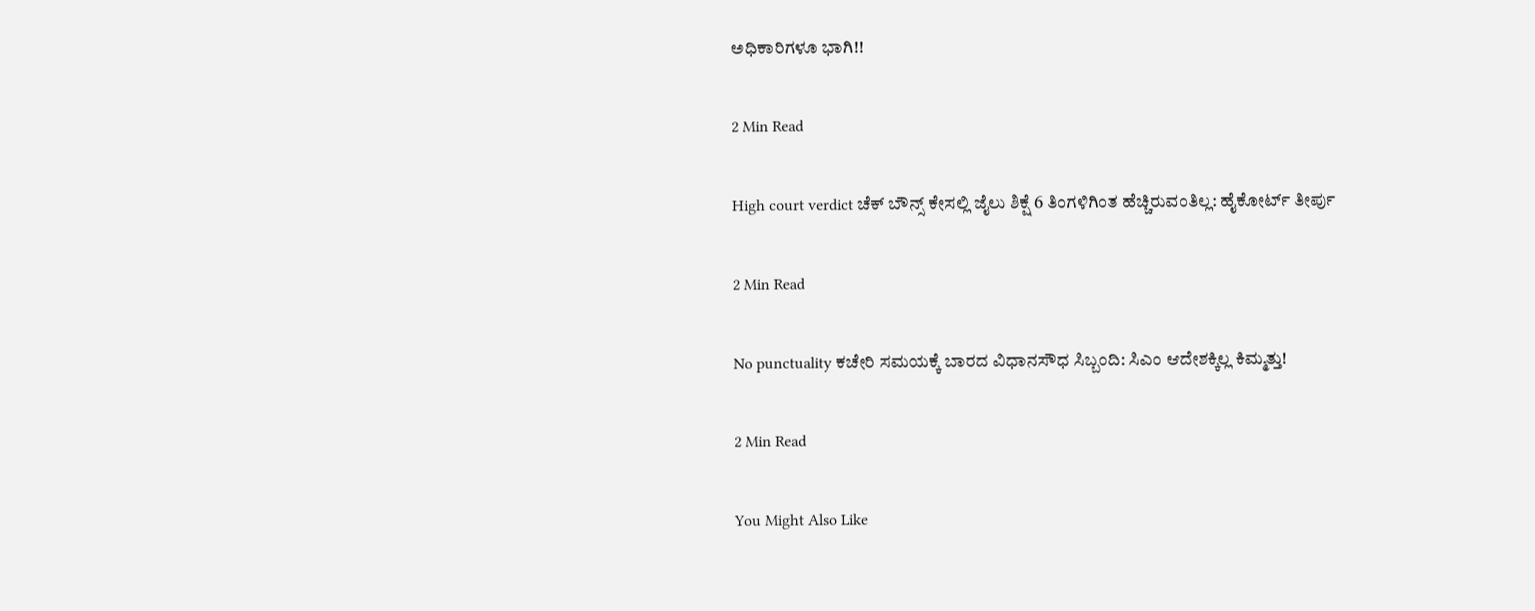ಅಧಿಕಾರಿಗಳೂ ಭಾಗಿ!!

2 Min Read

High court verdict ಚೆಕ್ ಬೌನ್ಸ್ ಕೇಸಲ್ಲಿ ಜೈಲು ಶಿಕ್ಷೆ 6 ತಿಂಗಳಿಗಿಂತ ಹೆಚ್ಚಿರುವಂತಿಲ್ಲ: ಹೈಕೋರ್ಟ್ ತೀರ್ಪು

2 Min Read

No punctuality ಕಚೇರಿ ಸಮಯಕ್ಕೆ ಬಾರದ ವಿಧಾನಸೌಧ ಸಿಬ್ಬಂದಿ: ಸಿಎಂ ಆದೇಶಕ್ಕಿಲ್ಲ ಕಿಮ್ಮತ್ತು!

2 Min Read

You Might Also Like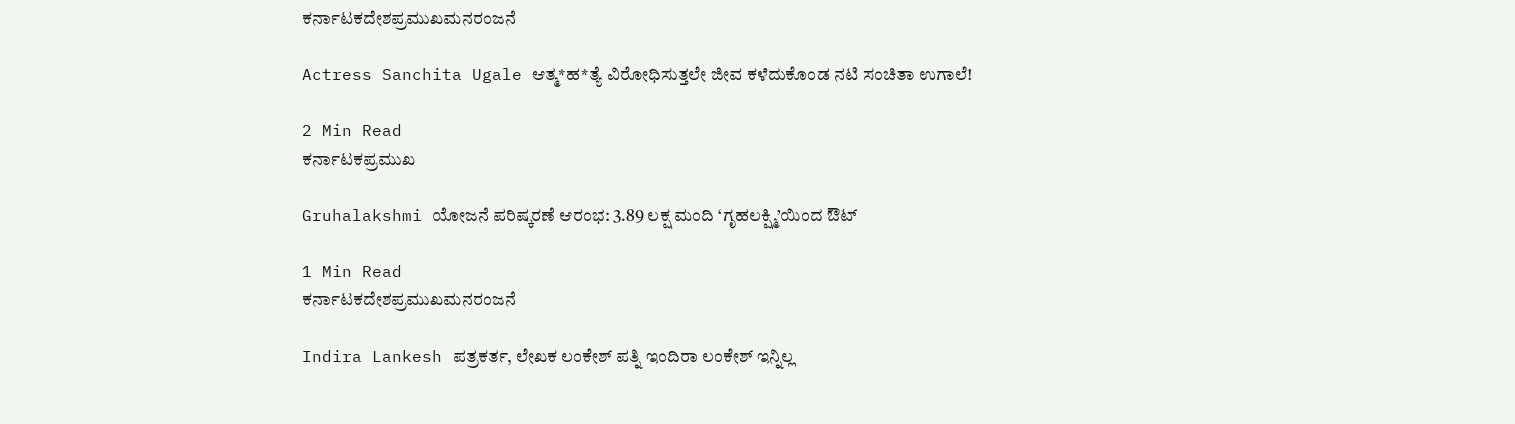ಕರ್ನಾಟಕದೇಶಪ್ರಮುಖಮನರಂಜನೆ

Actress Sanchita Ugale ಆತ್ಮ*ಹ*ತ್ಯೆ ವಿರೋಧಿಸುತ್ತಲೇ ಜೀವ ಕಳೆದುಕೊಂಡ ನಟಿ ಸಂಚಿತಾ ಉಗಾಲೆ!

2 Min Read
ಕರ್ನಾಟಕಪ್ರಮುಖ

Gruhalakshmi ಯೋಜನೆ ಪರಿಷ್ಕರಣೆ ಆರಂಭ: 3.89 ಲಕ್ಷ ಮಂದಿ ‘ಗೃಹಲಕ್ಷ್ಮಿ’ಯಿಂದ ಔಟ್

1 Min Read
ಕರ್ನಾಟಕದೇಶಪ್ರಮುಖಮನರಂಜನೆ

Indira Lankesh ಪತ್ರಕರ್ತ, ಲೇಖಕ ಲಂಕೇಶ್ ಪತ್ನಿ ಇಂದಿರಾ ಲಂಕೇಶ್ ಇನ್ನಿಲ್ಲ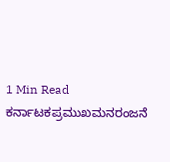1 Min Read
ಕರ್ನಾಟಕಪ್ರಮುಖಮನರಂಜನೆ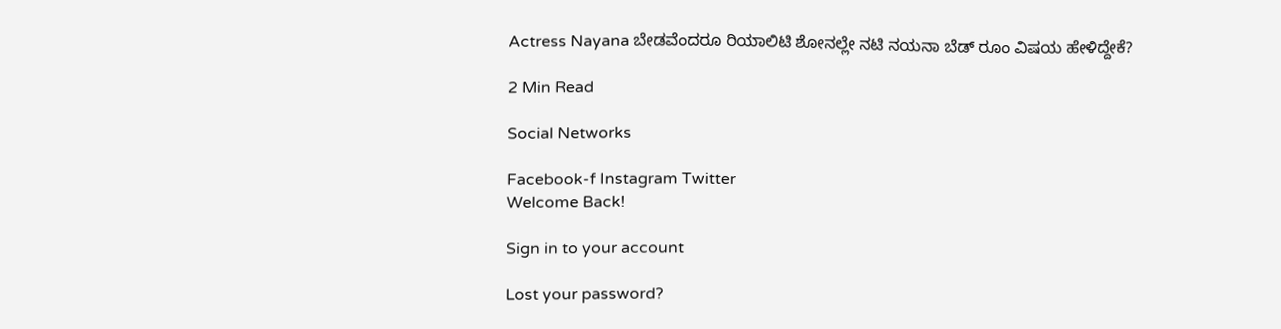Actress Nayana ಬೇಡವೆಂದರೂ ರಿಯಾಲಿಟಿ ಶೋನಲ್ಲೇ ನಟಿ ನಯನಾ ಬೆಡ್ ರೂಂ ವಿಷಯ ಹೇಳಿದ್ದೇಕೆ?

2 Min Read

Social Networks

Facebook-f Instagram Twitter
Welcome Back!

Sign in to your account

Lost your password?